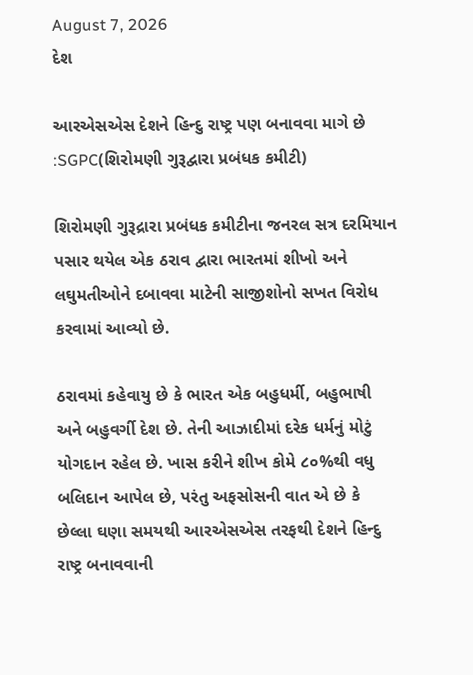August 7, 2026
દેશ

આરએસએસ દેશને હિન્દુ રાષ્ટ્ર પણ બનાવવા માગે છે :SGPC(શિરોમણી ગુરૂદ્વારા પ્રબંધક કમીટી)

શિરોમણી ગુરૂદ્રારા પ્રબંધક કમીટીના જનરલ સત્ર દરમિયાન પસાર થયેલ એક ઠરાવ દ્વારા ભારતમાં શીખો અને લઘુમતીઓને દબાવવા માટેની સાજીશોનો સખત વિરોધ કરવામાં આવ્યો છે.

ઠરાવમાં કહેવાયુ છે કે ભારત એક બહુધર્મી, બહુભાષી અને બહુવર્ગી દેશ છે. તેની આઝાદીમાં દરેક ધર્મનું મોટું યોગદાન રહેલ છે. ખાસ કરીને શીખ કોમે ૮૦%થી વધુ બલિદાન આપેલ છે, પરંતુ અફસોસની વાત એ છે કે છેલ્લા ઘણા સમયથી આરએસએસ તરફથી દેશને હિન્દુ રાષ્ટ્ર બનાવવાની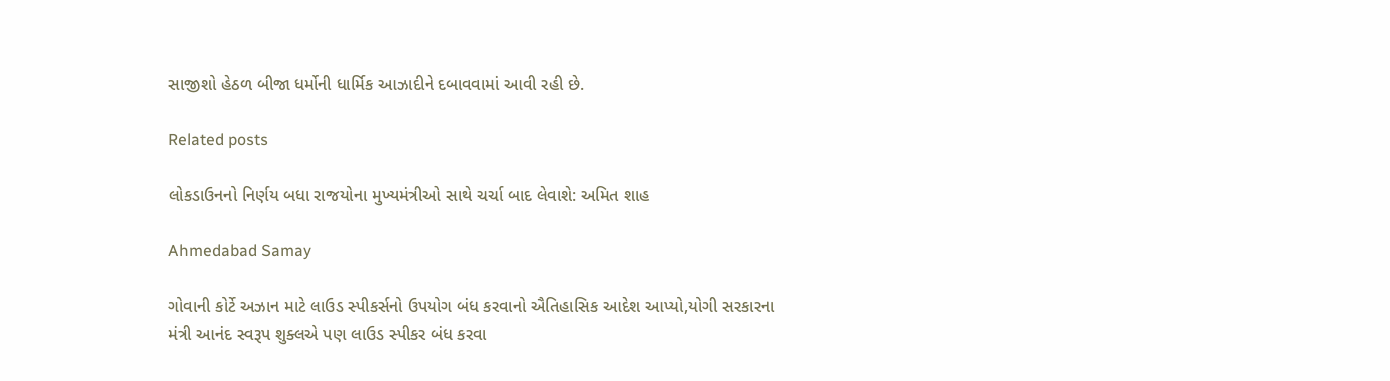સાજીશો હેઠળ બીજા ધર્મોની ધાર્મિક આઝાદીને દબાવવામાં આવી રહી છે.

Related posts

લોકડાઉનનો નિર્ણય બધા રાજયોના મુખ્યમંત્રીઓ સાથે ચર્ચા બાદ લેવાશે: અમિત શાહ

Ahmedabad Samay

ગોવાની કોર્ટે અઝાન માટે લાઉડ સ્પીકર્સનો ઉપયોગ બંધ કરવાનો ઐતિહાસિક આદેશ આપ્યો,યોગી સરકારના મંત્રી આનંદ સ્વરૂપ શુક્લએ પણ લાઉડ સ્પીકર બંધ કરવા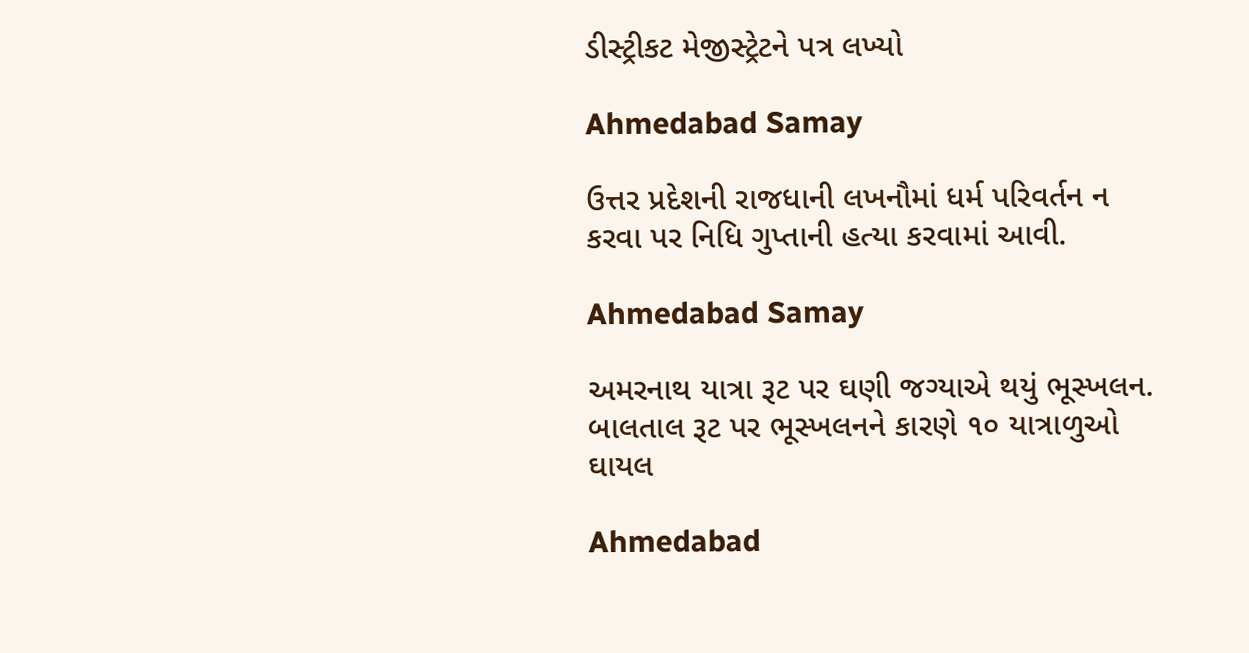ડીસ્ટ્રીકટ મેજીસ્ટ્રેટને પત્ર લખ્યો

Ahmedabad Samay

ઉત્તર પ્રદેશની રાજધાની લખનૌમાં ધર્મ પરિવર્તન ન કરવા પર નિધિ ગુપ્તાની હત્‍યા કરવામાં આવી.

Ahmedabad Samay

અમરનાથ યાત્રા રૂટ પર ઘણી જગ્યાએ થયું ભૂસ્ખલન. બાલતાલ રૂટ પર ભૂસ્ખલનને કારણે ૧૦ યાત્રાળુઓ ઘાયલ

Ahmedabad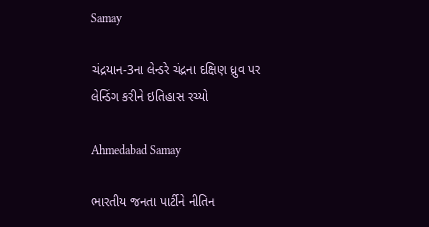Samay

ચંદ્રયાન-3ના લેન્ડરે ચંદ્રના દક્ષિણ ધ્રુવ પર લેન્ડિંગ કરીને ઇતિહાસ રચ્યો

Ahmedabad Samay

ભારતીય જનતા પાર્ટીને નીતિન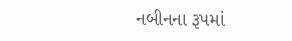નબીનના રૂપમાં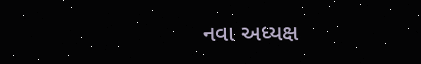નવા અધ્‍યક્ષ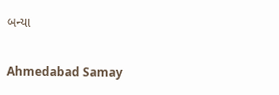બન્યા

Ahmedabad Samay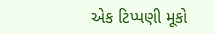એક ટિપ્પણી મૂકો